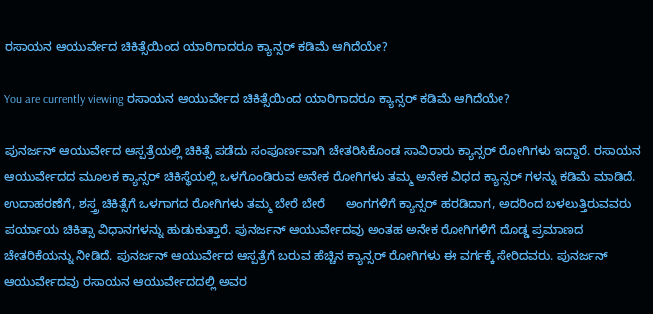ರಸಾಯನ ಆಯುರ್ವೇದ ಚಿಕಿತ್ಸೆಯಿಂದ ಯಾರಿಗಾದರೂ ಕ್ಯಾನ್ಸರ್ ಕಡಿಮೆ ಆಗಿದೆಯೇ?

You are currently viewing ರಸಾಯನ ಆಯುರ್ವೇದ ಚಿಕಿತ್ಸೆಯಿಂದ ಯಾರಿಗಾದರೂ ಕ್ಯಾನ್ಸರ್ ಕಡಿಮೆ ಆಗಿದೆಯೇ?

ಪುನರ್ಜನ್ ಆಯುರ್ವೇದ ಆಸ್ಪತ್ರೆಯಲ್ಲಿ ಚಿಕಿತ್ಸೆ ಪಡೆದು ಸಂಪೂರ್ಣವಾಗಿ ಚೇತರಿಸಿಕೊಂಡ ಸಾವಿರಾರು ಕ್ಯಾನ್ಸರ್ ರೋಗಿಗಳು ಇದ್ದಾರೆ. ರಸಾಯನ ಆಯುರ್ವೇದದ ಮೂಲಕ ಕ್ಯಾನ್ಸರ್ ಚಿಕಿಸ್ಥೆಯಲ್ಲಿ ಒಳಗೊಂಡಿರುವ ಅನೇಕ ರೋಗಿಗಳು ತಮ್ಮ ಅನೇಕ ವಿಧದ ಕ್ಯಾನ್ಸರ್ ಗಳನ್ನು ಕಡಿಮೆ ಮಾಡಿದೆ. ಉದಾಹರಣೆಗೆ, ಶಸ್ತ್ರ ಚಿಕಿತ್ಸೆಗೆ ಒಳಗಾಗದ ರೋಗಿಗಳು ತಮ್ಮ ಬೇರೆ ಬೇರೆ      ಅಂಗಗಳಿಗೆ ಕ್ಯಾನ್ಸರ್ ಹರಡಿದಾಗ, ಅದರಿಂದ ಬಳಲುತ್ತಿರುವವರು ಪರ್ಯಾಯ ಚಿಕಿತ್ಸಾ ವಿಧಾನಗಳನ್ನು ಹುಡುಕುತ್ತಾರೆ. ಪುನರ್ಜನ್ ಆಯುರ್ವೇದವು ಅಂತಹ ಅನೇಕ ರೋಗಿಗಳಿಗೆ ದೊಡ್ಡ ಪ್ರಮಾಣದ ಚೇತರಿಕೆಯನ್ನು ನೀಡಿದೆ. ಪುನರ್ಜನ್ ಆಯುರ್ವೇದ ಆಸ್ಪತ್ರೆಗೆ ಬರುವ ಹೆಚ್ಚಿನ ಕ್ಯಾನ್ಸರ್ ರೋಗಿಗಳು ಈ ವರ್ಗಕ್ಕೆ ಸೇರಿದವರು. ಪುನರ್ಜನ್ ಆಯುರ್ವೇದವು ರಸಾಯನ ಆಯುರ್ವೇದದಲ್ಲಿ ಅವರ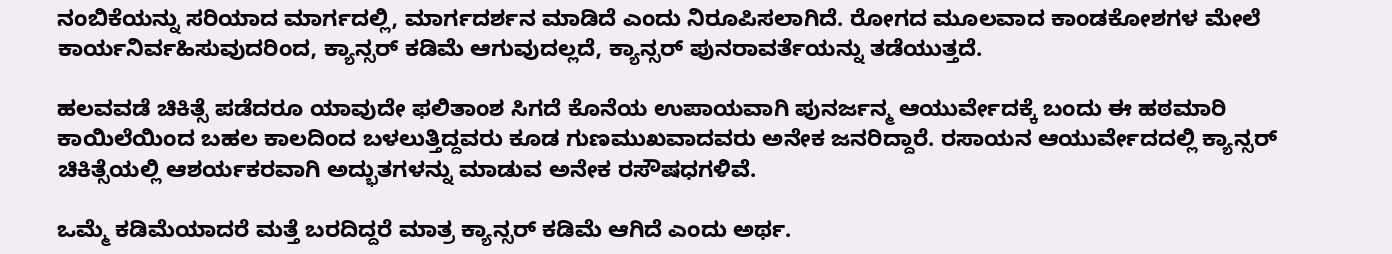ನಂಬಿಕೆಯನ್ನು ಸರಿಯಾದ ಮಾರ್ಗದಲ್ಲಿ, ಮಾರ್ಗದರ್ಶನ ಮಾಡಿದೆ ಎಂದು ನಿರೂಪಿಸಲಾಗಿದೆ. ರೋಗದ ಮೂಲವಾದ ಕಾಂಡಕೋಶಗಳ ಮೇಲೆ ಕಾರ್ಯನಿರ್ವಹಿಸುವುದರಿಂದ, ಕ್ಯಾನ್ಸರ್ ಕಡಿಮೆ ಆಗುವುದಲ್ಲದೆ, ಕ್ಯಾನ್ಸರ್ ಪುನರಾವರ್ತೆಯನ್ನು ತಡೆಯುತ್ತದೆ.

ಹಲವವಡೆ ಚಿಕಿತ್ಸೆ ಪಡೆದರೂ ಯಾವುದೇ ಫಲಿತಾಂಶ ಸಿಗದೆ ಕೊನೆಯ ಉಪಾಯವಾಗಿ ಪುನರ್ಜನ್ಮ ಆಯುರ್ವೇದಕ್ಕೆ ಬಂದು ಈ ಹಠಮಾರಿ ಕಾಯಿಲೆಯಿಂದ ಬಹಲ ಕಾಲದಿಂದ ಬಳಲುತ್ತಿದ್ದವರು ಕೂಡ ಗುಣಮುಖವಾದವರು ಅನೇಕ ಜನರಿದ್ದಾರೆ. ರಸಾಯನ ಆಯುರ್ವೇದದಲ್ಲಿ ಕ್ಯಾನ್ಸರ್ ಚಿಕಿತ್ಸೆಯಲ್ಲಿ ಆಶರ್ಯಕರವಾಗಿ ಅದ್ಭುತಗಳನ್ನು ಮಾಡುವ ಅನೇಕ ರಸೌಷಧಗಳಿವೆ.

ಒಮ್ಮೆ ಕಡಿಮೆಯಾದರೆ ಮತ್ತೆ ಬರದಿದ್ದರೆ ಮಾತ್ರ ಕ್ಯಾನ್ಸರ್ ಕಡಿಮೆ ಆಗಿದೆ ಎಂದು ಅರ್ಥ.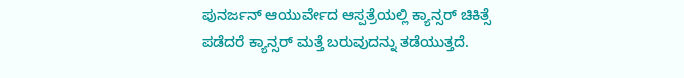ಪುನರ್ಜನ್ ಆಯುರ್ವೇದ ಆಸ್ಪತ್ರೆಯಲ್ಲಿ ಕ್ಯಾನ್ಸರ್ ಚಿಕಿತ್ಸೆ ಪಡೆದರೆ ಕ್ಯಾನ್ಸರ್ ಮತ್ತೆ ಬರುವುದನ್ನು ತಡೆಯುತ್ತದೆ.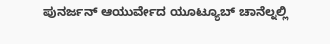ಪುನರ್ಜನ್ ಆಯುರ್ವೇದ ಯೂಟ್ಯೂಬ್ ಚಾನೆಲ್ನಲ್ಲಿ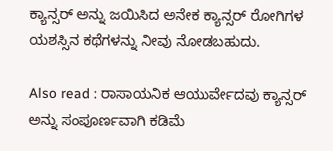ಕ್ಯಾನ್ಸರ್ ಅನ್ನು ಜಯಿಸಿದ ಅನೇಕ ಕ್ಯಾನ್ಸರ್ ರೋಗಿಗಳ ಯಶಸ್ಸಿನ ಕಥೆಗಳನ್ನು ನೀವು ನೋಡಬಹುದು.

Also read : ರಾಸಾಯನಿಕ ಆಯುರ್ವೇದವು ಕ್ಯಾನ್ಸರ್ ಅನ್ನು ಸಂಪೂರ್ಣವಾಗಿ ಕಡಿಮೆ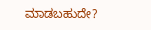ಮಾಡಬಹುದೇ?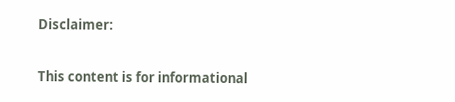Disclaimer:

This content is for informational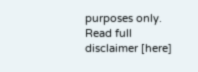purposes only. Read full disclaimer [here]